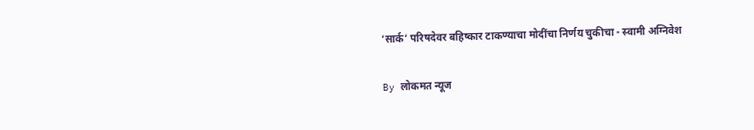‘सार्क’ परिषदेवर बहिष्कार टाकण्याचा मोदींचा निर्णय चुकीचा - स्वामी अग्निवेश

By लोकमत न्यूज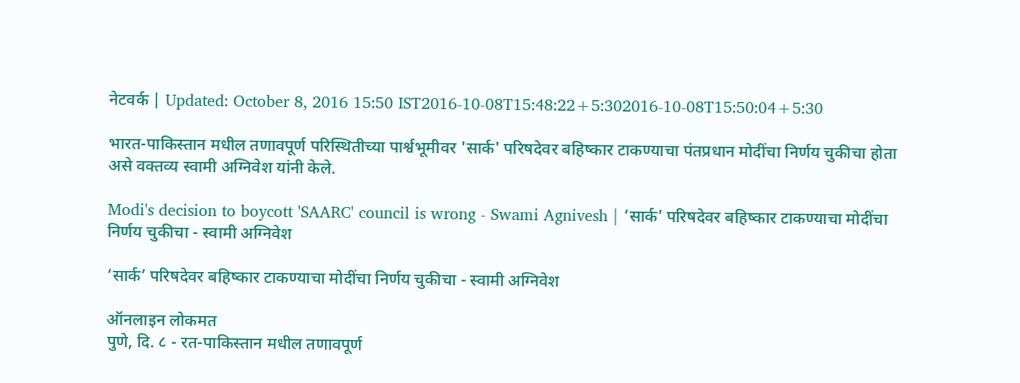नेटवर्क | Updated: October 8, 2016 15:50 IST2016-10-08T15:48:22+5:302016-10-08T15:50:04+5:30

भारत-पाकिस्तान मधील तणावपूर्ण परिस्थितीच्या पार्श्वभूमीवर 'सार्क' परिषदेवर बहिष्कार टाकण्याचा पंतप्रधान मोदींचा निर्णय चुकीचा होता असे वक्तव्य स्वामी अग्निवेश यांनी केले.

Modi's decision to boycott 'SAARC' council is wrong - Swami Agnivesh | ‘सार्क’ परिषदेवर बहिष्कार टाकण्याचा मोदींचा निर्णय चुकीचा - स्वामी अग्निवेश

‘सार्क’ परिषदेवर बहिष्कार टाकण्याचा मोदींचा निर्णय चुकीचा - स्वामी अग्निवेश

ऑनलाइन लोकमत
पुणे, दि. ८ - रत-पाकिस्तान मधील तणावपूर्ण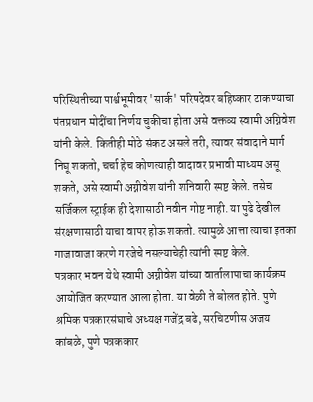परिस्थितीच्या पार्श्वभूमीवर 'सार्क' परिषदेवर बहिष्कार टाकण्याचा पंतप्रधान मोदींचा निर्णय चुकीचा होता असे वक्तव्य स्वामी अग्निवेश यांनी केले. कितीही मोठे संकट असले तरी, त्यावर संवादाने मार्ग निघू शकतो, चर्चा हेच कोणत्याही वादावर प्रभावी माध्यम असू शकते, असे स्वामी अग्नीवेश यांनी शनिवारी स्पष्ट केले. तसेच सर्जिकल स्ट्राईक ही देशासाठी नवीन गोष्ट नाही. या पुढे देखील संरक्षणासाठी याचा वापर होऊ शकतो. त्यामुळे आत्ता त्याचा इतका गाजावाजा करणे गरजेचे नसल्याचेही त्यांनी स्पष्ट केले.
पत्रकार भवन येथे स्वामी अग्नीवेश यांच्या वार्तालापाचा कार्यक्रम आयोजित करण्यात आला होता. या वेळी ते बोलत होते. पुणे श्रमिक पत्रकारसंघाचे अध्यक्ष गजेंद्र बढे, सरचिटणीस अजय कांबळे, पुणे पत्रककार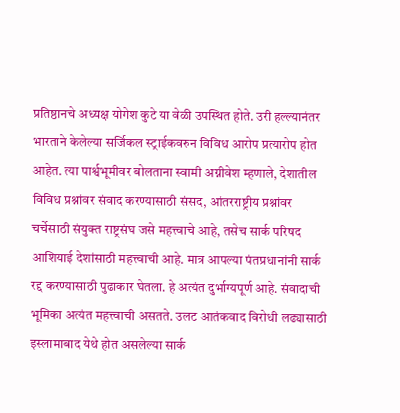प्रतिष्ठानचे अध्यक्ष योगेश कुटे या वेळी उपस्थित होते. उरी हल्ल्यानंतर भारताने केलेल्या सर्जिकल स्ट्राईकवरुन विविध आरोप प्रत्यारोप होत आहेत. त्या पार्श्वभूमीवर बोलताना स्वामी अग्नीवेश म्हणाले, देशातील विविध प्रश्नांवर संवाद करण्यासाठी संसद, आंतरराष्ट्रीय प्रश्नांवर चर्चेसाठी संयुक्त राष्ट्रसंघ जसे महत्त्वाचे आहे, तसेच सार्क परिषद आशियाई देशांसाठी महत्त्वाची आहे. मात्र आपल्या पंतप्रधानांनी सार्क रद्द करण्यासाठी पुढाकार घेतला. हे अत्यंत दुर्भाग्यपूर्ण आहे. संवादाची भूमिका अत्यंत महत्त्वाची असतते. उलट आतंकवाद विरोधी लढ्यासाठी इस्लामाबाद येथे होत असलेल्या सार्क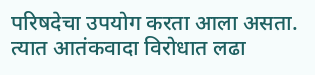परिषदेचा उपयोग करता आला असता. त्यात आतंकवादा विरोधात लढा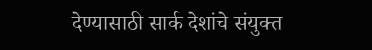देण्यासाठी सार्क देशांचे संयुक्त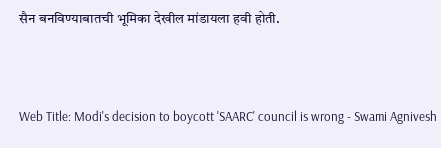सैन बनविण्याबातची भूमिका देखील मांडायला हवी होती.



Web Title: Modi's decision to boycott 'SAARC' council is wrong - Swami Agnivesh